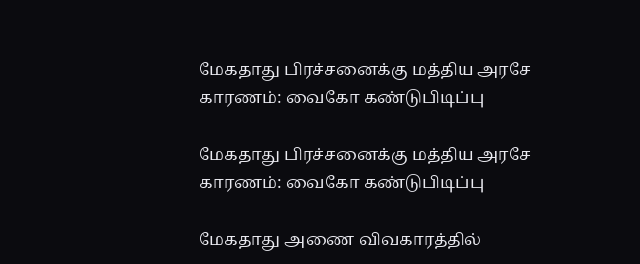மேகதாது பிரச்சனைக்கு மத்திய அரசே காரணம்: வைகோ கண்டுபிடிப்பு

மேகதாது பிரச்சனைக்கு மத்திய அரசே காரணம்: வைகோ கண்டுபிடிப்பு

மேகதாது அணை விவகாரத்தில்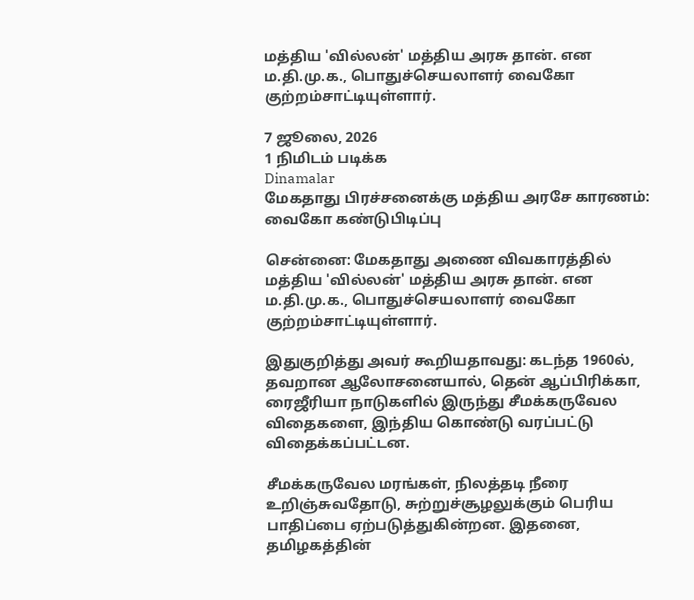மத்திய 'வில்லன்' மத்திய அரசு தான். என ம.தி.மு.க., பொதுச்செயலாளர் வைகோ குற்றம்சாட்டியுள்ளார்.

7 ஜூலை, 2026
1 நிமிடம் படிக்க
Dinamalar
மேகதாது பிரச்சனைக்கு மத்திய அரசே காரணம்: வைகோ கண்டுபிடிப்பு

சென்னை: மேகதாது அணை விவகாரத்தில் மத்திய 'வில்லன்' மத்திய அரசு தான். என ம.தி.மு.க., பொதுச்செயலாளர் வைகோ குற்றம்சாட்டியுள்ளார்.

இதுகுறித்து அவர் கூறியதாவது: கடந்த 1960ல், தவறான ஆலோசனையால், தென் ஆப்பிரிக்கா, ரைஜீரியா நாடுகளில் இருந்து சீமக்கருவேல விதைகளை, இந்திய கொண்டு வரப்பட்டு விதைக்கப்பட்டன.

சீமக்கருவேல மரங்கள், நிலத்தடி நீரை உறிஞ்சுவதோடு, சுற்றுச்சூழலுக்கும் பெரிய பாதிப்பை ஏற்படுத்துகின்றன. இதனை, தமிழகத்தின்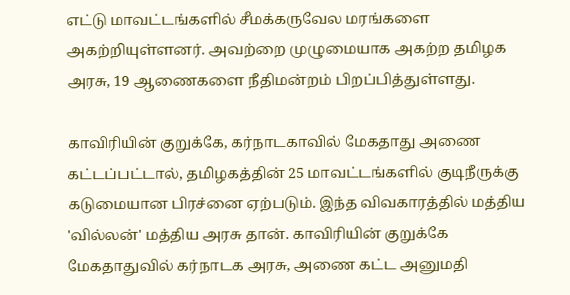எட்டு மாவட்டங்களில் சீமக்கருவேல மரங்களை அகற்றியுள்ளனர். அவற்றை முழுமையாக அகற்ற தமிழக அரசு, 19 ஆணைகளை நீதிமன்றம் பிறப்பித்துள்ளது.

காவிரியின் குறுக்கே, கர்நாடகாவில் மேகதாது அணை கட்டப்பட்டால், தமிழகத்தின் 25 மாவட்டங்களில் குடிநீருக்கு கடுமையான பிரச்னை ஏற்படும். இந்த விவகாரத்தில் மத்திய 'வில்லன்' மத்திய அரசு தான். காவிரியின் குறுக்கே மேகதாதுவில் கர்நாடக அரசு, அணை கட்ட அனுமதி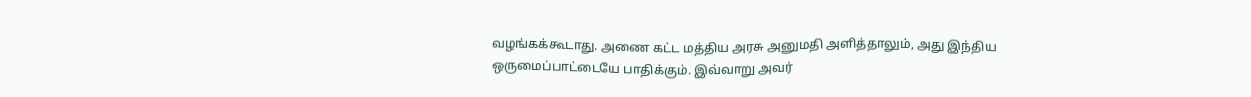வழங்கக்கூடாது. அணை கட்ட மத்திய அரசு அனுமதி அளித்தாலும், அது இந்திய ஒருமைப்பாட்டையே பாதிக்கும். இவ்வாறு அவர்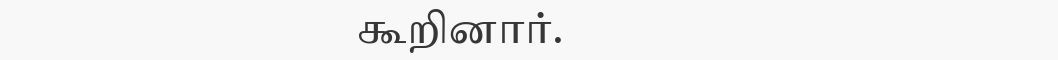கூறினார்.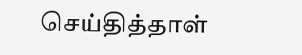செய்தித்தாள்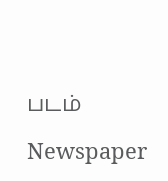படம்

Newspaper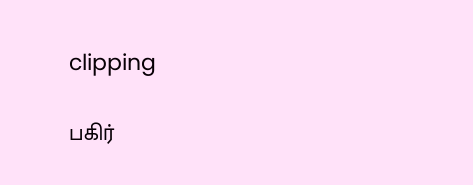clipping

பகிர்